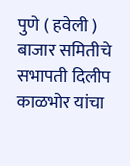पुणे ( हवेली ) बाजार समितीचे सभापती दिलीप काळभोर यांचा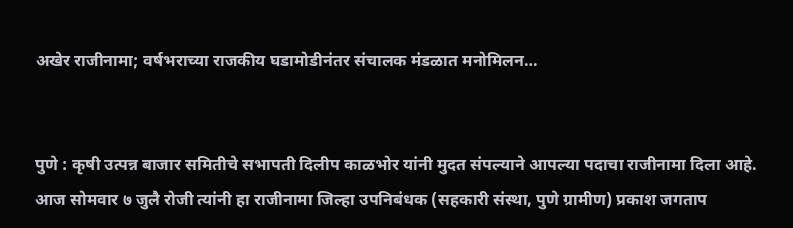अखेर राजीनामा; वर्षभराच्या राजकीय घडामोडीनंतर संचालक मंडळात मनोमिलन…


पुणे : कृषी उत्पन्न बाजार समितीचे सभापती दिलीप काळभोर यांनी मुदत संपल्याने आपल्या पदाचा राजीनामा दिला आहे. आज सोमवार ७ जुलै रोजी त्यांनी हा राजीनामा जिल्हा उपनिबंधक (सहकारी संस्था, पुणे ग्रामीण) प्रकाश जगताप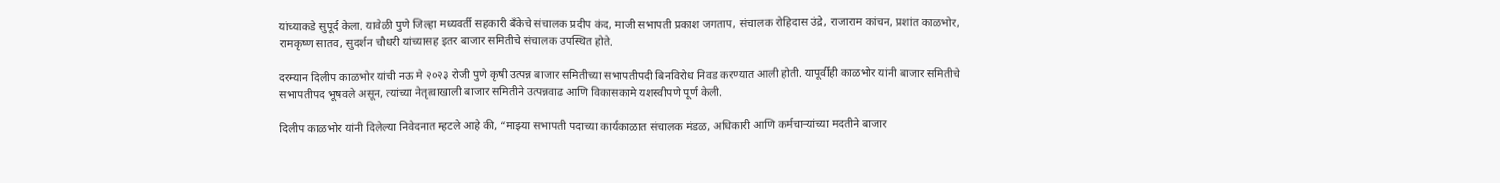यांच्याकडे सुपूर्द केला. यावेळी पुणे जिल्हा मध्यवर्ती सहकारी बँकेचे संचालक प्रदीप कंद, माजी सभापती प्रकाश जगताप, संचालक रोहिदास उंद्रे, राजाराम कांचन, प्रशांत काळभोर, रामकृष्ण सातव, सुदर्शन चौधरी यांच्यासह इतर बाजार समितीचे संचालक उपस्थित होते.

दरम्यान दिलीप काळभोर यांची नऊ मे २०२३ रोजी पुणे कृषी उत्पन्न बाजार समितीच्या सभापतीपदी बिनविरोध निवड करण्यात आली होती. यापूर्वीही काळभोर यांनी बाजार समितीचे सभापतीपद भूषवले असून, त्यांच्या नेतृत्वाखाली बाजार समितीने उत्पन्नवाढ आणि विकासकामे यशस्वीपणे पूर्ण केली.

दिलीप काळभोर यांनी दिलेल्या निवेदनात म्हटले आहे की, “माझ्या सभापती पदाच्या कार्यकाळात संचालक मंडळ, अधिकारी आणि कर्मचाऱ्यांच्या मदतीने बाजार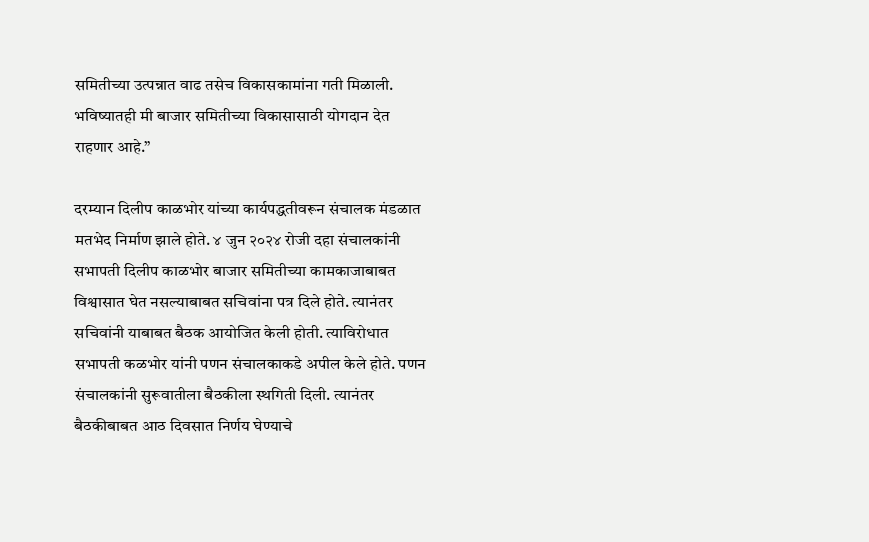समितीच्या उत्पन्नात वाढ तसेच विकासकामांना गती मिळाली. भविष्यातही मी बाजार समितीच्या विकासासाठी योगदान देत राहणार आहे.”

दरम्यान दिलीप काळभोर यांच्या कार्यपद्धतीवरून संचालक मंडळात मतभेद निर्माण झाले होते. ४ जुन २०२४ रोजी दहा संचालकांनी सभापती दिलीप काळभोर बाजार समितीच्या कामकाजाबाबत विश्वासात घेत नसल्याबाबत सचिवांना पत्र दिले होते. त्यानंतर सचिवांनी याबाबत बैठक आयोजित केली होती. त्याविरोधात सभापती कळभोर यांनी पणन संचालकाकडे अपील केले होते. पणन संचालकांनी सुरूवातीला बैठकीला स्थगिती दिली. त्यानंतर बैठकीबाबत आठ दिवसात निर्णय घेण्याचे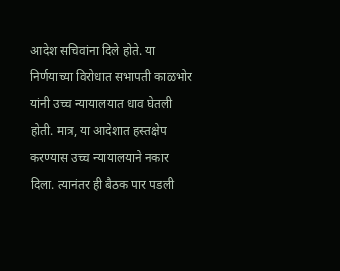आदेश सचिवांना दिले होते. या निर्णयाच्या विरोधात सभापती काळभोर यांनी उच्च न्यायालयात धाव घेतली होती. मात्र, या आदेशात हस्तक्षेप करण्यास उच्च न्यायालयाने नकार दिला. त्यानंतर ही बैठक पार पडली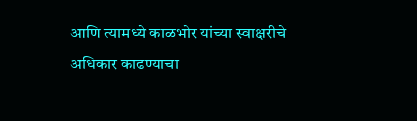आणि त्यामध्ये काळभोर यांच्या स्वाक्षरीचे अधिकार काढण्याचा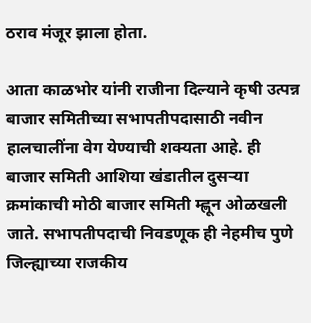ठराव मंजूर झाला होता.

आता काळभोर यांनी राजीना दिल्याने कृषी उत्पन्न बाजार समितीच्या सभापतीपदासाठी नवीन हालचालींना वेग येण्याची शक्यता आहे. ही बाजार समिती आशिया खंडातील दुसऱ्या क्रमांकाची मोठी बाजार समिती म्ह्णून ओळखली जाते. सभापतीपदाची निवडणूक ही नेहमीच पुणे जिल्ह्याच्या राजकीय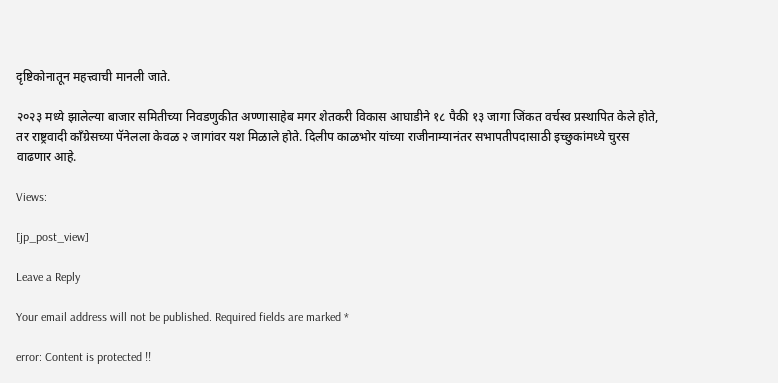दृष्टिकोनातून महत्त्वाची मानली जाते.

२०२३ मध्ये झालेल्या बाजार समितीच्या निवडणुकीत अण्णासाहेब मगर शेतकरी विकास आघाडीने १८ पैकी १३ जागा जिंकत वर्चस्व प्रस्थापित केले होते, तर राष्ट्रवादी काँग्रेसच्या पॅनेलला केवळ २ जागांवर यश मिळाले होते. दिलीप काळभोर यांच्या राजीनाम्यानंतर सभापतीपदासाठी इच्छुकांमध्ये चुरस वाढणार आहे.

Views:

[jp_post_view]

Leave a Reply

Your email address will not be published. Required fields are marked *

error: Content is protected !!